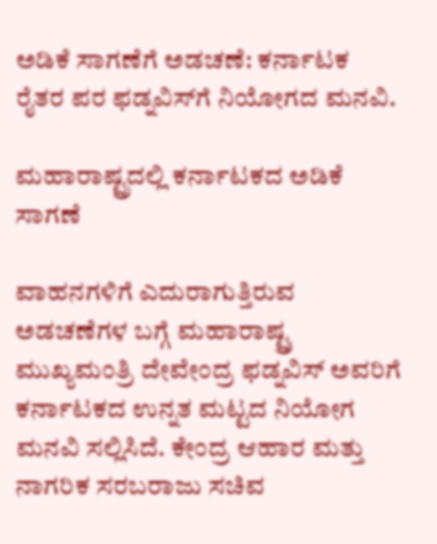ಅಡಿಕೆ ಸಾಗಣೆಗೆ ಅಡಚಣೆ: ಕರ್ನಾಟಕ ರೈತರ ಪರ ಫಡ್ನವಿಸ್‌ಗೆ ನಿಯೋಗದ ಮನವಿ.

ಮಹಾರಾಷ್ಟ್ರದಲ್ಲಿ ಕರ್ನಾಟಕದ ಅಡಿಕೆ ಸಾಗಣೆ

ವಾಹನಗಳಿಗೆ ಎದುರಾಗುತ್ತಿರುವ ಅಡಚಣೆಗಳ ಬಗ್ಗೆ ಮಹಾರಾಷ್ಟ್ರ ಮುಖ್ಯಮಂತ್ರಿ ದೇವೇಂದ್ರ ಫಡ್ನವಿಸ್ ಅವರಿಗೆ ಕರ್ನಾಟಕದ ಉನ್ನತ ಮಟ್ಟದ ನಿಯೋಗ ಮನವಿ ಸಲ್ಲಿಸಿದೆ. ಕೇಂದ್ರ ಆಹಾರ ಮತ್ತು ನಾಗರಿಕ ಸರಬರಾಜು ಸಚಿವ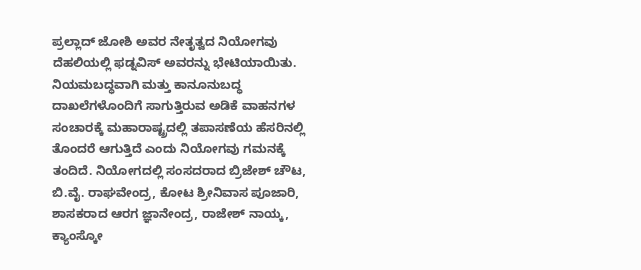ಪ್ರಲ್ಲಾದ್ ಜೋಶಿ ಅವರ ನೇತೃತ್ವದ ನಿಯೋಗವು ದೆಹಲಿಯಲ್ಲಿ ಫಡ್ನವಿಸ್ ಅವರನ್ನು ಭೇಟಿಯಾಯಿತು. ನಿಯಮಬದ್ಧವಾಗಿ ಮತ್ತು ಕಾನೂನುಬದ್ಧ ದಾಖಲೆಗಳೊಂದಿಗೆ ಸಾಗುತ್ತಿರುವ ಅಡಿಕೆ ವಾಹನಗಳ ಸಂಚಾರಕ್ಕೆ ಮಹಾರಾಷ್ಟ್ರದಲ್ಲಿ ತಪಾಸಣೆಯ ಹೆಸರಿನಲ್ಲಿ ತೊಂದರೆ ಆಗುತ್ತಿದೆ ಎಂದು ನಿಯೋಗವು ಗಮನಕ್ಕೆ ತಂದಿದೆ. ನಿಯೋಗದಲ್ಲಿ ಸಂಸದರಾದ ಬ್ರಿಜೇಶ್ ಚೌಟ, ಬಿ.ವೈ. ರಾಘವೇಂದ್ರ, ಕೋಟ ಶ್ರೀನಿವಾಸ ಪೂಜಾರಿ, ಶಾಸಕರಾದ ಆರಗ ಜ್ಞಾನೇಂದ್ರ, ರಾಜೇಶ್ ನಾಯ್ಕ, ಕ್ಯಾಂಸ್ಕೋ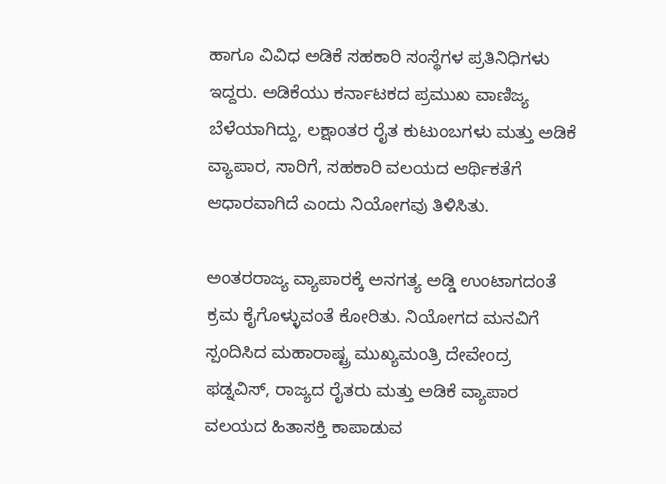ಹಾಗೂ ವಿವಿಧ ಅಡಿಕೆ ಸಹಕಾರಿ ಸಂಸ್ಥೆಗಳ ಪ್ರತಿನಿಧಿಗಳು ಇದ್ದರು. ಅಡಿಕೆಯು ಕರ್ನಾಟಕದ ಪ್ರಮುಖ ವಾಣಿಜ್ಯ ಬೆಳೆಯಾಗಿದ್ದು, ಲಕ್ಷಾಂತರ ರೈತ ಕುಟುಂಬಗಳು ಮತ್ತು ಅಡಿಕೆ ವ್ಯಾಪಾರ, ಸಾರಿಗೆ, ಸಹಕಾರಿ ವಲಯದ ಆರ್ಥಿಕತೆಗೆ ಆಧಾರವಾಗಿದೆ ಎಂದು ನಿಯೋಗವು ತಿಳಿಸಿತು.

ಅಂತರರಾಜ್ಯ ವ್ಯಾಪಾರಕ್ಕೆ ಅನಗತ್ಯ ಅಡ್ಡಿ ಉಂಟಾಗದಂತೆ ಕ್ರಮ ಕೈಗೊಳ್ಳುವಂತೆ ಕೋರಿತು. ನಿಯೋಗದ ಮನವಿಗೆ ಸ್ಪಂದಿಸಿದ ಮಹಾರಾಷ್ಟ್ರ ಮುಖ್ಯಮಂತ್ರಿ ದೇವೇಂದ್ರ ಫಡ್ನವಿಸ್, ರಾಜ್ಯದ ರೈತರು ಮತ್ತು ಅಡಿಕೆ ವ್ಯಾಪಾರ ವಲಯದ ಹಿತಾಸಕ್ತಿ ಕಾಪಾಡುವ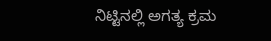ನಿಟ್ಟಿನಲ್ಲಿ ಅಗತ್ಯ ಕ್ರಮ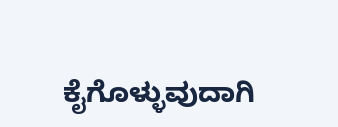ಕೈಗೊಳ್ಳುವುದಾಗಿ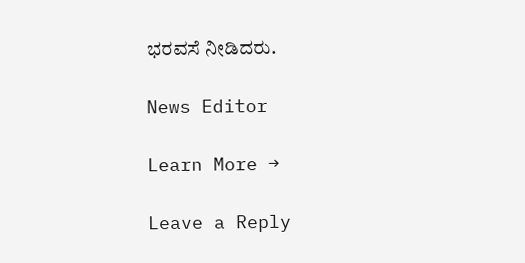ಭರವಸೆ ನೀಡಿದರು.

News Editor

Learn More →

Leave a Reply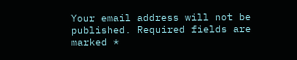Your email address will not be published. Required fields are marked *